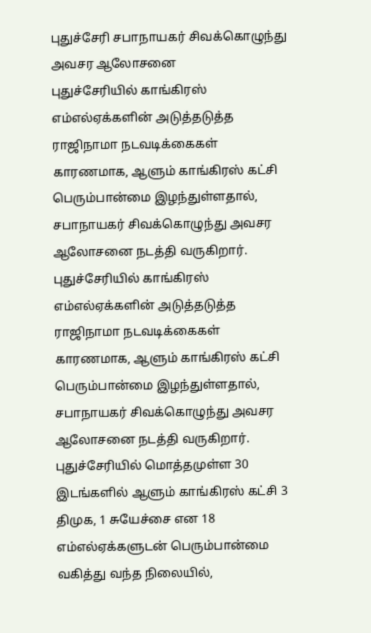புதுச்சேரி சபாநாயகர் சிவக்கொழுந்து அவசர ஆலோசனை
புதுச்சேரியில் காங்கிரஸ் எம்எல்ஏக்களின் அடுத்தடுத்த ராஜிநாமா நடவடிக்கைகள் காரணமாக, ஆளும் காங்கிரஸ் கட்சி பெரும்பான்மை இழந்துள்ளதால், சபாநாயகர் சிவக்கொழுந்து அவசர ஆலோசனை நடத்தி வருகிறார்.
புதுச்சேரியில் காங்கிரஸ் எம்எல்ஏக்களின் அடுத்தடுத்த ராஜிநாமா நடவடிக்கைகள் காரணமாக, ஆளும் காங்கிரஸ் கட்சி பெரும்பான்மை இழந்துள்ளதால், சபாநாயகர் சிவக்கொழுந்து அவசர ஆலோசனை நடத்தி வருகிறார்.
புதுச்சேரியில் மொத்தமுள்ள 30 இடங்களில் ஆளும் காங்கிரஸ் கட்சி 3 திமுக, 1 சுயேச்சை என 18 எம்எல்ஏக்களுடன் பெரும்பான்மை வகித்து வந்த நிலையில்,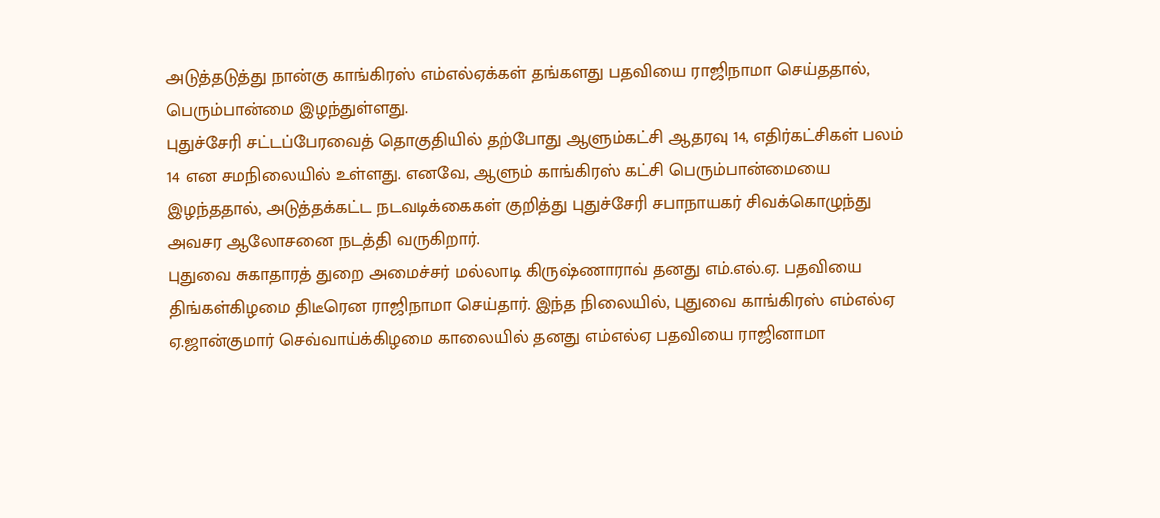அடுத்தடுத்து நான்கு காங்கிரஸ் எம்எல்ஏக்கள் தங்களது பதவியை ராஜிநாமா செய்ததால், பெரும்பான்மை இழந்துள்ளது.
புதுச்சேரி சட்டப்பேரவைத் தொகுதியில் தற்போது ஆளும்கட்சி ஆதரவு 14, எதிர்கட்சிகள் பலம் 14 என சமநிலையில் உள்ளது. எனவே, ஆளும் காங்கிரஸ் கட்சி பெரும்பான்மையை இழந்ததால், அடுத்தக்கட்ட நடவடிக்கைகள் குறித்து புதுச்சேரி சபாநாயகர் சிவக்கொழுந்து அவசர ஆலோசனை நடத்தி வருகிறார்.
புதுவை சுகாதாரத் துறை அமைச்சர் மல்லாடி கிருஷ்ணாராவ் தனது எம்.எல்.ஏ. பதவியை திங்கள்கிழமை திடீரென ராஜிநாமா செய்தார். இந்த நிலையில், புதுவை காங்கிரஸ் எம்எல்ஏ ஏ.ஜான்குமார் செவ்வாய்க்கிழமை காலையில் தனது எம்எல்ஏ பதவியை ராஜினாமா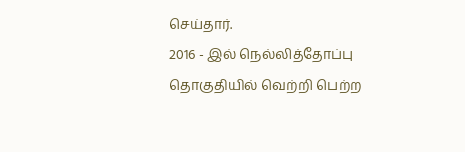செய்தார்.
2016 - இல் நெல்லித்தோப்பு தொகுதியில் வெற்றி பெற்ற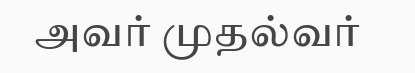அவர் முதல்வர்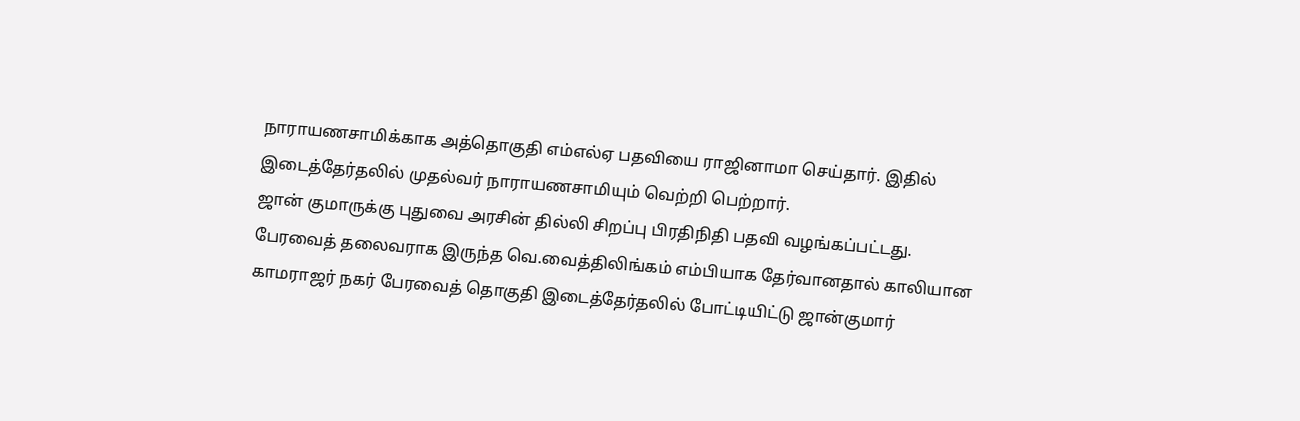நாராயணசாமிக்காக அத்தொகுதி எம்எல்ஏ பதவியை ராஜினாமா செய்தார். இதில் இடைத்தேர்தலில் முதல்வர் நாராயணசாமியும் வெற்றி பெற்றார்.
ஜான் குமாருக்கு புதுவை அரசின் தில்லி சிறப்பு பிரதிநிதி பதவி வழங்கப்பட்டது. பேரவைத் தலைவராக இருந்த வெ.வைத்திலிங்கம் எம்பியாக தேர்வானதால் காலியான காமராஜர் நகர் பேரவைத் தொகுதி இடைத்தேர்தலில் போட்டியிட்டு ஜான்குமார்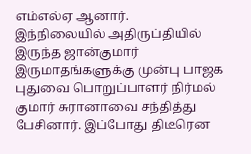எம்எல்ஏ ஆனார்.
இந்நிலையில் அதிருப்தியில் இருந்த ஜான்குமார் இருமாதங்களுக்கு முன்பு பாஜக புதுவை பொறுப்பாளர் நிர்மல் குமார் சுரானாவை சந்தித்து பேசினார். இப்போது திடீரென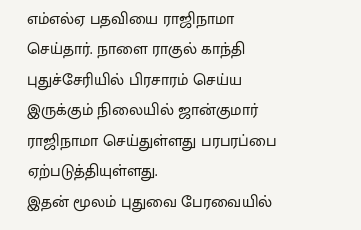எம்எல்ஏ பதவியை ராஜிநாமா செய்தார். நாளை ராகுல் காந்தி புதுச்சேரியில் பிரசாரம் செய்ய இருக்கும் நிலையில் ஜான்குமார் ராஜிநாமா செய்துள்ளது பரபரப்பை ஏற்படுத்தியுள்ளது.
இதன் மூலம் புதுவை பேரவையில்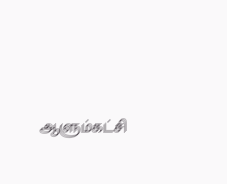ஆளும்கட்சி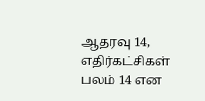ஆதரவு 14, எதிர்கட்சிகள் பலம் 14 என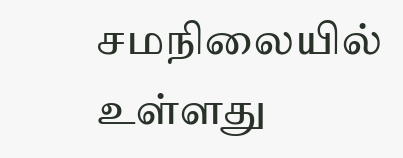சமநிலையில் உள்ளது